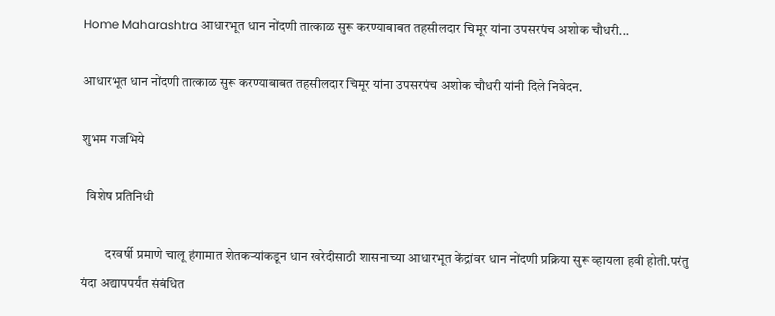Home Maharashtra आधारभूत धान नोंदणी तात्काळ सुरू करण्याबाबत तहसीलदार चिमूर यांना उपसरपंच अशोक चौधरी...

आधारभूत धान नोंदणी तात्काळ सुरू करण्याबाबत तहसीलदार चिमूर यांना उपसरपंच अशोक चौधरी यांनी दिले निवेदन.

शुभम गजभिये

  विशेष प्रतिनिधी

         दरवर्षी प्रमाणे चालू हंगामात शेतकऱ्यांकडून धान खरेदीसाठी शासनाच्या आधारभूत केंद्रांवर धान नोंदणी प्रक्रिया सुरू व्हायला हवी होती.परंतु यंदा अद्यापपर्यंत संबंधित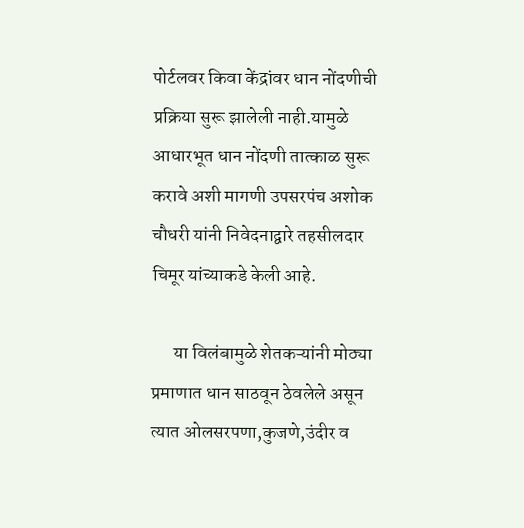पोर्टलवर किवा केंद्रांवर धान नोंदणीची प्रक्रिया सुरू झालेली नाही.यामुळे आधारभूत धान नोंदणी तात्काळ सुरू करावे अशी मागणी उपसरपंच अशोक चौधरी यांनी निवेदनाद्वारे तहसीलदार चिमूर यांच्याकडे केली आहे.

      या विलंबामुळे शेतकऱ्यांनी मोठ्या प्रमाणात धान साठवून ठेवलेले असून त्यात ओलसरपणा,कुजणे,उंदीर व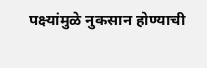पक्ष्यांमुळे नुकसान होण्याची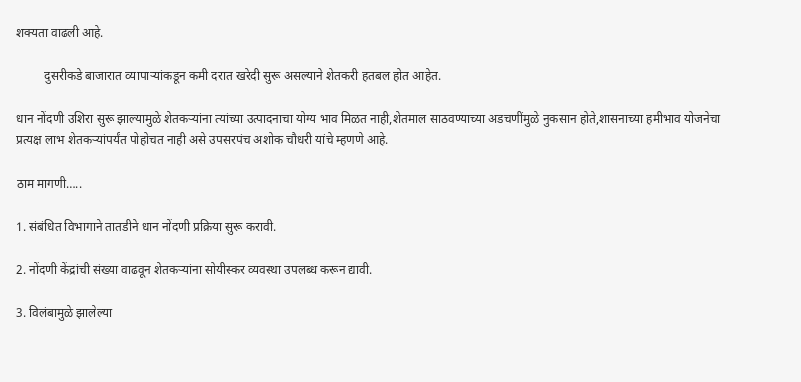शक्यता वाढली आहे.

         दुसरीकडे बाजारात व्यापाऱ्यांकडून कमी दरात खरेदी सुरू असल्याने शेतकरी हतबल होत आहेत.

धान नोंदणी उशिरा सुरू झाल्यामुळे शेतकऱ्यांना त्यांच्या उत्पादनाचा योग्य भाव मिळत नाही,शेतमाल साठवण्याच्या अडचणींमुळे नुकसान होते,शासनाच्या हमीभाव योजनेचा प्रत्यक्ष लाभ शेतकऱ्यांपर्यंत पोहोचत नाही असे उपसरपंच अशोक चौधरी यांचे म्हणणे आहे.

ठाम मागणी…..

1. संबंधित विभागाने तातडीने धान नोंदणी प्रक्रिया सुरू करावी.

2. नोंदणी केंद्रांची संख्या वाढवून शेतकऱ्यांना सोयीस्कर व्यवस्था उपलब्ध करून द्यावी.

3. विलंबामुळे झालेल्या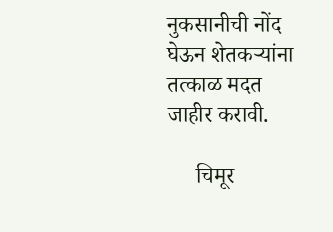नुकसानीची नोंद घेऊन शेतकऱ्यांना तत्काळ मदत जाहीर करावी.

     चिमूर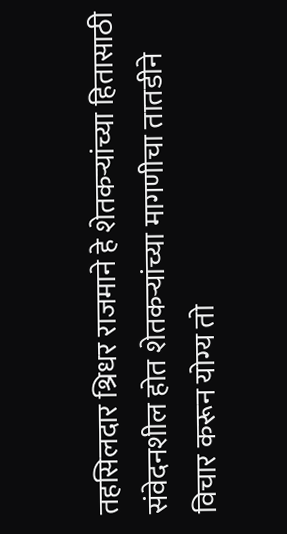तहसिलदार श्रिधर राजमाने हे शेतकऱ्यांच्या हितासाठी संवेदनशील होत शेतकऱ्यांच्या मागणीचा तातडीने विचार करून योग्य तो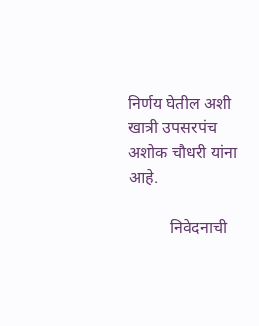निर्णय घेतील अशी खात्री उपसरपंच अशोक चौधरी यांना आहे.

          निवेदनाची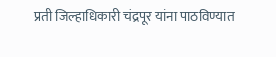प्रती जिल्हाधिकारी चंद्रपूर यांना पाठविण्यात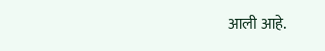आली आहे.